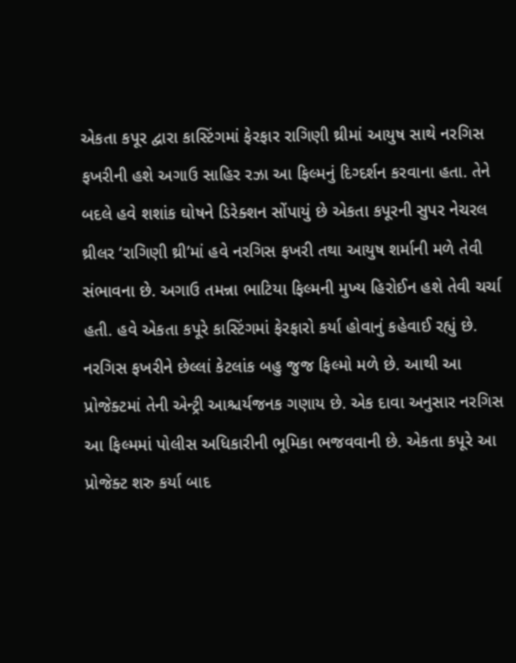એકતા કપૂર દ્વારા કાસ્ટિંગમાં ફેરફાર રાગિણી થ્રીમાં આયુષ સાથે નરગિસ ફખરીની હશે અગાઉ સાહિર રઝા આ ફિલ્મનું દિગ્દર્શન કરવાના હતા. તેને બદલે હવે શશાંક ઘોષને ડિરેક્શન સોંપાયું છે એકતા કપૂરની સુપર નેચરલ થ્રીલર ‘રાગિણી થ્રી’માં હવે નરગિસ ફખરી તથા આયુષ શર્માની મળે તેવી સંભાવના છે. અગાઉ તમન્ના ભાટિયા ફિલ્મની મુખ્ય હિરોઈન હશે તેવી ચર્ચા હતી. હવે એકતા કપૂરે કાસ્ટિંગમાં ફેરફારો કર્યા હોવાનું કહેવાઈ રહ્યું છે. નરગિસ ફખરીને છેલ્લાં કેટલાંક બહુ જુજ ફિલ્મો મળે છે. આથી આ પ્રોજેક્ટમાં તેની એન્ટ્રી આશ્ચર્યજનક ગણાય છે. એક દાવા અનુસાર નરગિસ આ ફિલ્મમાં પોલીસ અધિકારીની ભૂમિકા ભજવવાની છે. એકતા કપૂરે આ પ્રોજેક્ટ શરુ કર્યા બાદ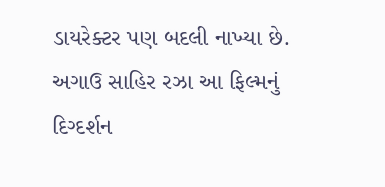ડાયરેક્ટર પણ બદલી નાખ્યા છે. અગાઉ સાહિર રઝા આ ફિલ્મનું દિગ્દર્શન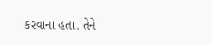કરવાના હતા. તેને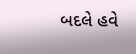બદલે હવે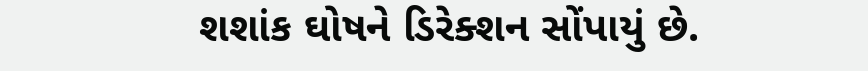શશાંક ઘોષને ડિરેક્શન સોંપાયું છે.